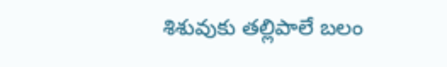శిశువుకు తల్లిపాలే బలం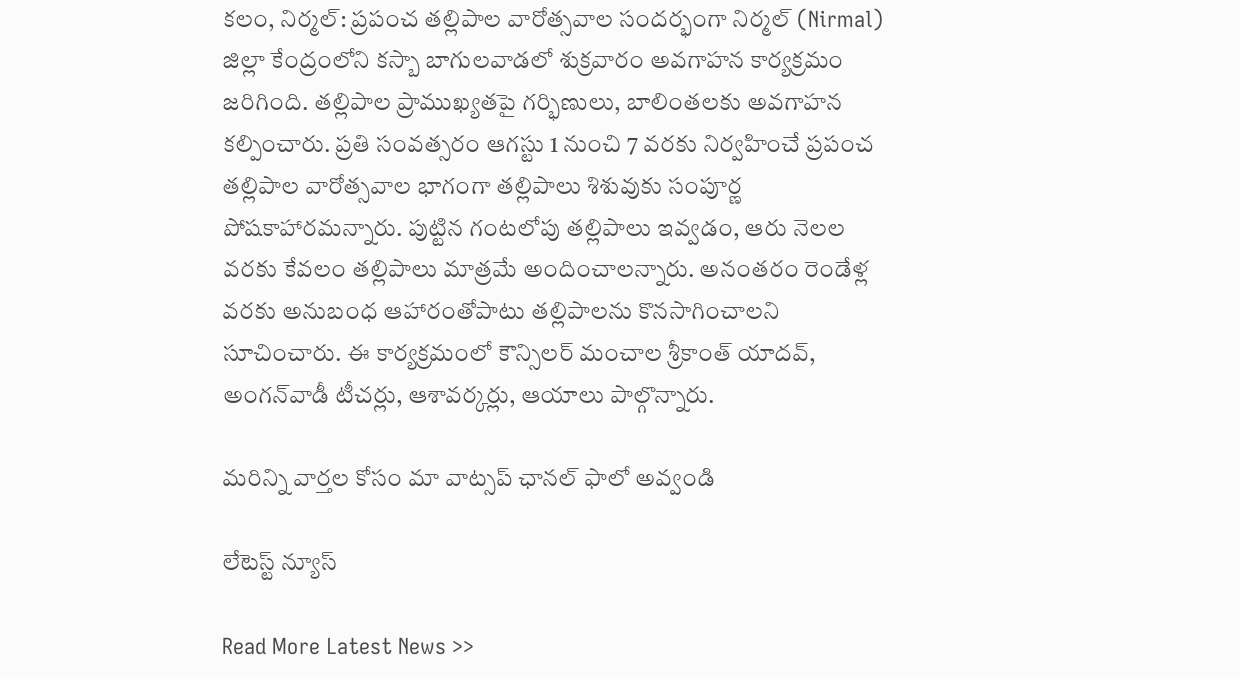కలం, నిర్మల్: ప్రపంచ తల్లిపాల వారోత్సవాల సందర్భంగా నిర్మల్ (Nirmal) జిల్లా కేంద్రంలోని కస్బా బాగులవాడలో శుక్రవారం అవగాహన కార్యక్రమం జరిగింది. తల్లిపాల ప్రాముఖ్యతపై గర్భిణులు, బాలింతలకు అవగాహన కల్పించారు. ప్రతి సంవత్సరం ఆగస్టు 1 నుంచి 7 వరకు నిర్వహించే ప్రపంచ తల్లిపాల వారోత్సవాల భాగంగా తల్లిపాలు శిశువుకు సంపూర్ణ పోషకాహారమన్నారు. పుట్టిన గంటలోపు తల్లిపాలు ఇవ్వడం, ఆరు నెలల వరకు కేవలం తల్లిపాలు మాత్రమే అందించాలన్నారు. అనంతరం రెండేళ్ల వరకు అనుబంధ ఆహారంతోపాటు తల్లిపాలను కొనసాగించాలని సూచించారు. ఈ కార్యక్రమంలో కౌన్సిలర్ మంచాల శ్రీకాంత్ యాదవ్, అంగన్‌వాడీ టీచర్లు, ఆశావర్కర్లు, ఆయాలు పాల్గొన్నారు.

మ‌రిన్ని వార్త‌ల కోసం మా వాట్స‌ప్ ఛాన‌ల్ ఫాలో అవ్వండి

లేటెస్ట్ న్యూస్‌

Read More Latest News >>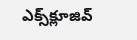ఎక్స్‌క్లూజివ్‌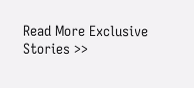Read More Exclusive Stories >>